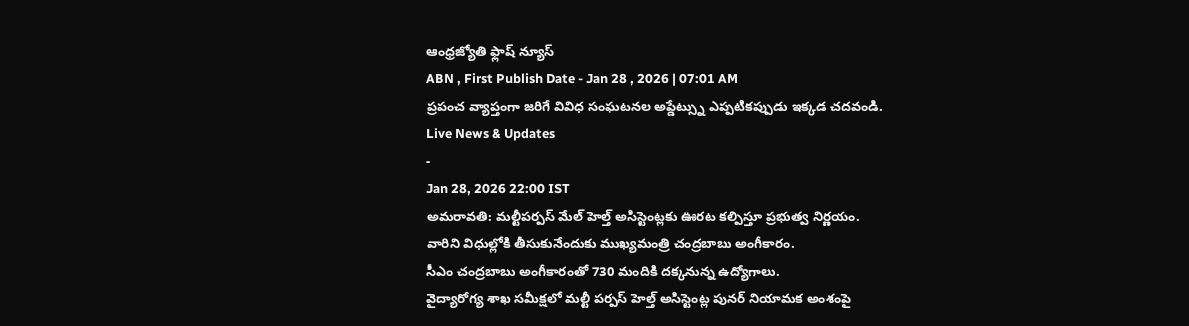ఆంధ్రజ్యోతి ఫ్లాష్ న్యూస్
ABN , First Publish Date - Jan 28 , 2026 | 07:01 AM
ప్రపంచ వ్యాప్తంగా జరిగే వివిధ సంఘటనల అప్డేట్స్ను ఎప్పటికప్పుడు ఇక్కడ చదవండి.
Live News & Updates
-
Jan 28, 2026 22:00 IST
అమరావతి: మల్టీపర్పస్ మేల్ హెల్త్ అసిస్టెంట్లకు ఊరట కల్పిస్తూ ప్రభుత్వ నిర్ణయం.
వారిని విధుల్లోకి తీసుకునేందుకు ముఖ్యమంత్రి చంద్రబాబు అంగీకారం.
సీఎం చంద్రబాబు అంగీకారంతో 730 మందికి దక్కనున్న ఉద్యోగాలు.
వైద్యారోగ్య శాఖ సమీక్షలో మల్టీ పర్పస్ హెల్త్ అసిస్టెంట్ల పునర్ నియామక అంశంపై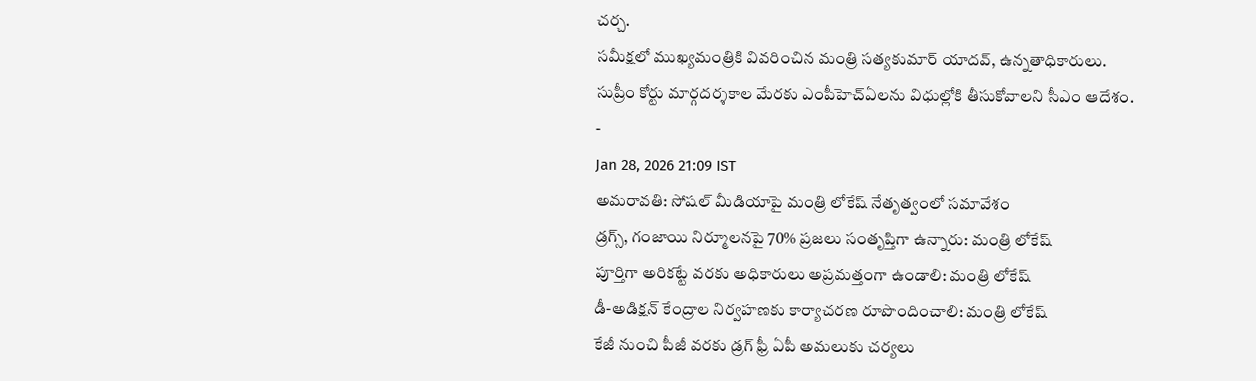చర్చ.
సమీక్షలో ముఖ్యమంత్రికి వివరించిన మంత్రి సత్యకుమార్ యాదవ్, ఉన్నతాధికారులు.
సుప్రీం కోర్టు మార్గదర్శకాల మేరకు ఎంపీహెచ్ఏలను విధుల్లోకి తీసుకోవాలని సీఎం ఆదేశం.
-
Jan 28, 2026 21:09 IST
అమరావతి: సోషల్ మీడియాపై మంత్రి లోకేష్ నేతృత్వంలో సమావేశం
డ్రగ్స్, గంజాయి నిర్మూలనపై 70% ప్రజలు సంతృప్తిగా ఉన్నారు: మంత్రి లోకేష్
పూర్తిగా అరికట్టే వరకు అధికారులు అప్రమత్తంగా ఉండాలి: మంత్రి లోకేష్
డీ-అడిక్షన్ కేంద్రాల నిర్వహణకు కార్యాచరణ రూపొందించాలి: మంత్రి లోకేష్
కేజీ నుంచి పీజీ వరకు డ్రగ్ ఫ్రీ ఏపీ అమలుకు చర్యలు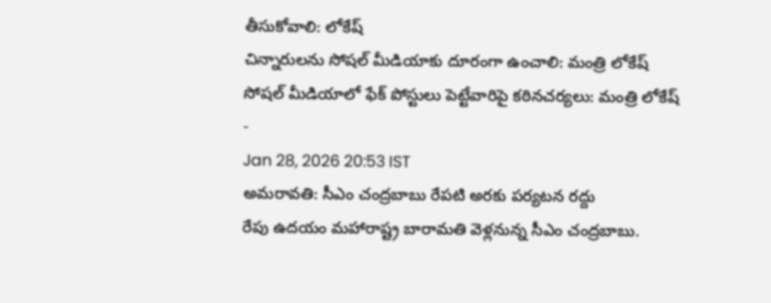తీసుకోవాలి: లోకేష్
చిన్నారులను సోషల్ మీడియాకు దూరంగా ఉంచాలి: మంత్రి లోకేష్
సోషల్ మీడియాలో ఫేక్ పోస్టులు పెట్టేవారిపై కఠినచర్యలు: మంత్రి లోకేష్
-
Jan 28, 2026 20:53 IST
అమరావతి: సీఎం చంద్రబాబు రేపటి అరకు పర్యటన రద్దు
రేపు ఉదయం మహారాష్ట్ర బారామతి వెళ్లనున్న సీఎం చంద్రబాబు.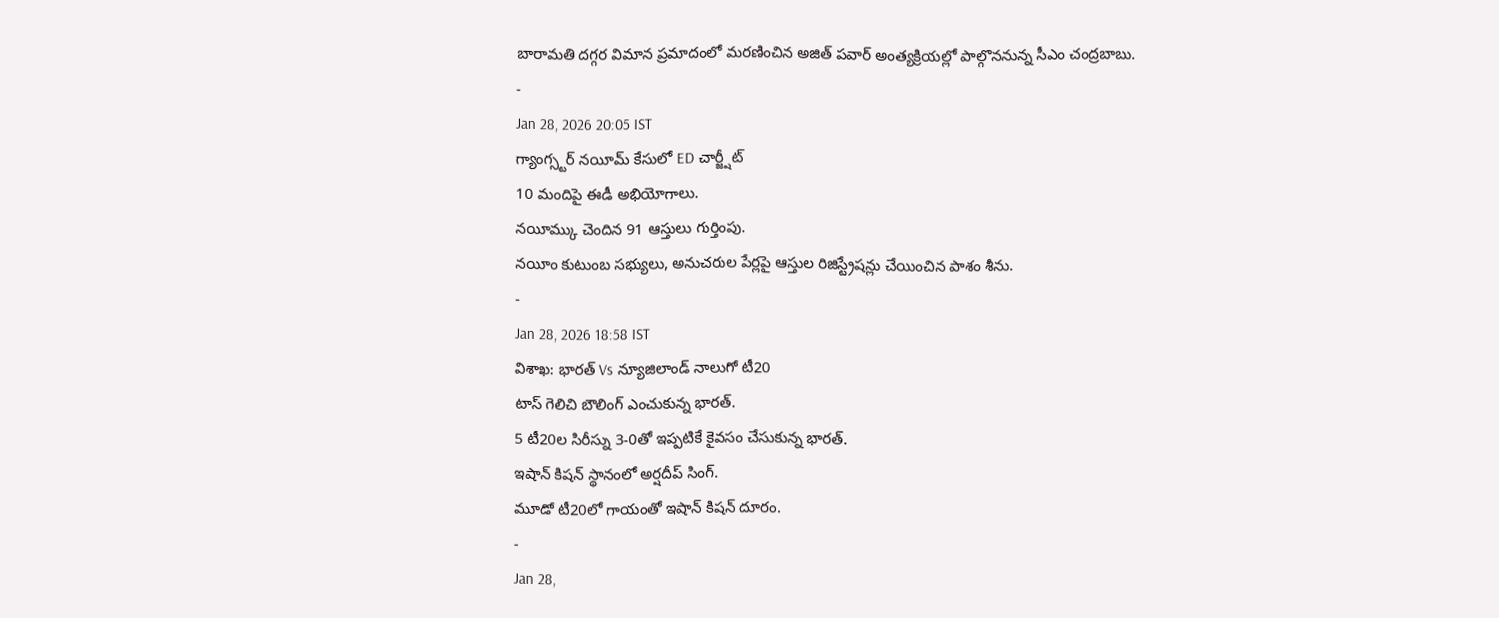బారామతి దగ్గర విమాన ప్రమాదంలో మరణించిన అజిత్ పవార్ అంత్యక్రియల్లో పాల్గొననున్న సీఎం చంద్రబాబు.
-
Jan 28, 2026 20:05 IST
గ్యాంగ్స్టర్ నయీమ్ కేసులో ED చార్జ్షీట్
10 మందిపై ఈడీ అభియోగాలు.
నయీమ్కు చెందిన 91 ఆస్తులు గుర్తింపు.
నయీం కుటుంబ సభ్యులు, అనుచరుల పేర్లపై ఆస్తుల రిజిస్ట్రేషన్లు చేయించిన పాశం శీను.
-
Jan 28, 2026 18:58 IST
విశాఖ: భారత్ Vs న్యూజిలాండ్ నాలుగో టీ20
టాస్ గెలిచి బౌలింగ్ ఎంచుకున్న భారత్.
5 టీ20ల సిరీస్ను 3-0తో ఇప్పటికే కైవసం చేసుకున్న భారత్.
ఇషాన్ కిషన్ స్థానంలో అర్షదీప్ సింగ్.
మూడో టీ20లో గాయంతో ఇషాన్ కిషన్ దూరం.
-
Jan 28,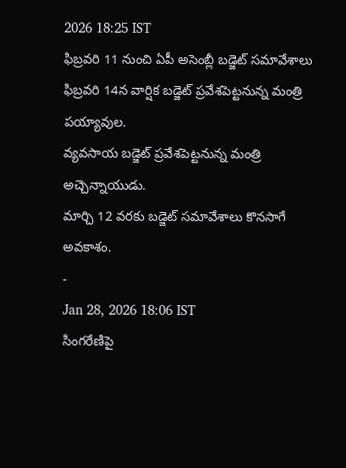2026 18:25 IST
ఫిబ్రవరి 11 నుంచి ఏపీ అసెంబ్లీ బడ్జెట్ సమావేశాలు
ఫిబ్రవరి 14న వార్షిక బడ్జెట్ ప్రవేశపెట్టనున్న మంత్రి పయ్యావుల.
వ్యవసాయ బడ్జెట్ ప్రవేశపెట్టనున్న మంత్రి అచ్చెన్నాయుడు.
మార్చి 12 వరకు బడ్జెట్ సమావేశాలు కొనసాగే అవకాశం.
-
Jan 28, 2026 18:06 IST
సింగరేణిపై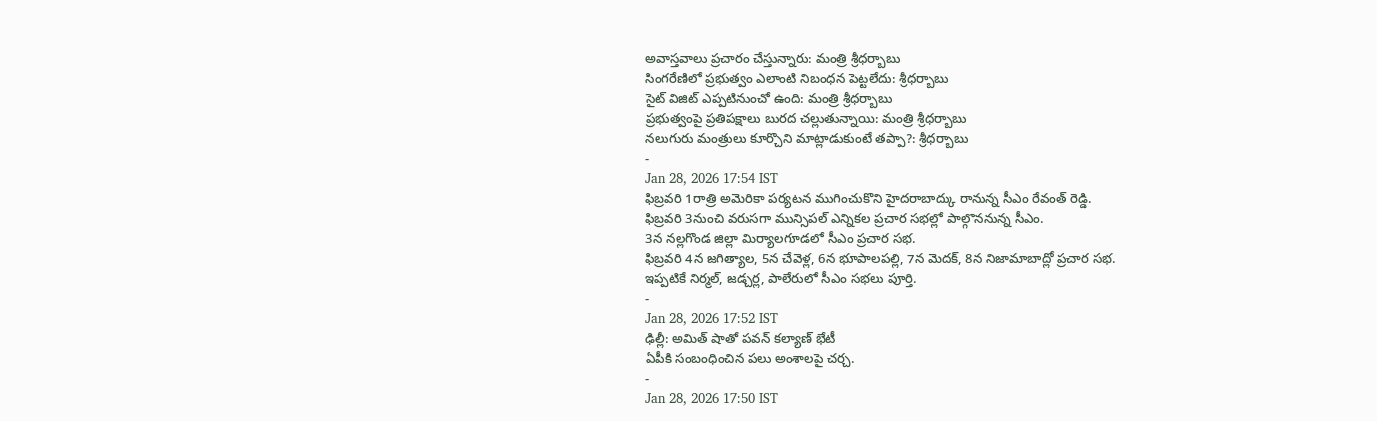అవాస్తవాలు ప్రచారం చేస్తున్నారు: మంత్రి శ్రీధర్బాబు
సింగరేణిలో ప్రభుత్వం ఎలాంటి నిబంధన పెట్టలేదు: శ్రీధర్బాబు
సైట్ విజిట్ ఎప్పటినుంచో ఉంది: మంత్రి శ్రీధర్బాబు
ప్రభుత్వంపై ప్రతిపక్షాలు బురద చల్లుతున్నాయి: మంత్రి శ్రీధర్బాబు
నలుగురు మంత్రులు కూర్చొని మాట్లాడుకుంటే తప్పా?: శ్రీధర్బాబు
-
Jan 28, 2026 17:54 IST
ఫిబ్రవరి 1రాత్రి అమెరికా పర్యటన ముగించుకొని హైదరాబాద్కు రానున్న సీఎం రేవంత్ రెడ్డి.
ఫిబ్రవరి 3నుంచి వరుసగా మున్సిపల్ ఎన్నికల ప్రచార సభల్లో పాల్గొననున్న సీఎం.
3న నల్లగొండ జిల్లా మిర్యాలగూడలో సీఎం ప్రచార సభ.
ఫిబ్రవరి 4న జగిత్యాల, 5న చేవెళ్ల, 6న భూపాలపల్లి, 7న మెదక్, 8న నిజామాబాద్లో ప్రచార సభ.
ఇప్పటికే నిర్మల్, జడ్చర్ల, పాలేరులో సీఎం సభలు పూర్తి.
-
Jan 28, 2026 17:52 IST
ఢిల్లీ: అమిత్ షాతో పవన్ కల్యాణ్ భేటీ
ఏపీకి సంబంధించిన పలు అంశాలపై చర్చ.
-
Jan 28, 2026 17:50 IST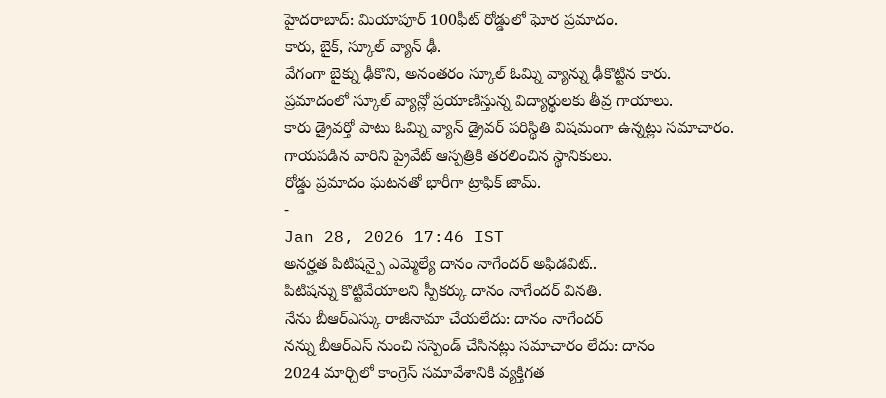హైదరాబాద్: మియాపూర్ 100ఫీట్ రోడ్డులో ఘోర ప్రమాదం.
కారు, బైక్, స్కూల్ వ్యాన్ ఢీ.
వేగంగా బైక్ను ఢీకొని, అనంతరం స్కూల్ ఓమ్ని వ్యాన్ను ఢీకొట్టిన కారు.
ప్రమాదంలో స్కూల్ వ్యాన్లో ప్రయాణిస్తున్న విద్యార్థులకు తీవ్ర గాయాలు.
కారు డ్రైవర్తో పాటు ఓమ్ని వ్యాన్ డ్రైవర్ పరిస్థితి విషమంగా ఉన్నట్లు సమాచారం.
గాయపడిన వారిని ప్రైవేట్ ఆస్పత్రికి తరలించిన స్థానికులు.
రోడ్డు ప్రమాదం ఘటనతో భారీగా ట్రాఫిక్ జామ్.
-
Jan 28, 2026 17:46 IST
అనర్హత పిటిషన్పై ఎమ్మెల్యే దానం నాగేందర్ అఫిడవిట్..
పిటిషన్ను కొట్టివేయాలని స్పీకర్కు దానం నాగేందర్ వినతి.
నేను బీఆర్ఎస్కు రాజీనామా చేయలేదు: దానం నాగేందర్
నన్ను బీఆర్ఎస్ నుంచి సస్పెండ్ చేసినట్లు సమాచారం లేదు: దానం
2024 మార్చిలో కాంగ్రెస్ సమావేశానికి వ్యక్తిగత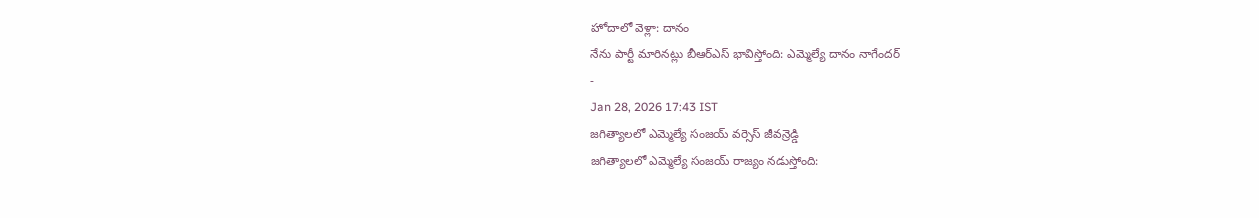హోదాలో వెళ్లా: దానం
నేను పార్టీ మారినట్లు బీఆర్ఎస్ భావిస్తోంది: ఎమ్మెల్యే దానం నాగేందర్
-
Jan 28, 2026 17:43 IST
జగిత్యాలలో ఎమ్మెల్యే సంజయ్ వర్సెస్ జీవన్రెడ్డి
జగిత్యాలలో ఎమ్మెల్యే సంజయ్ రాజ్యం నడుస్తోంది: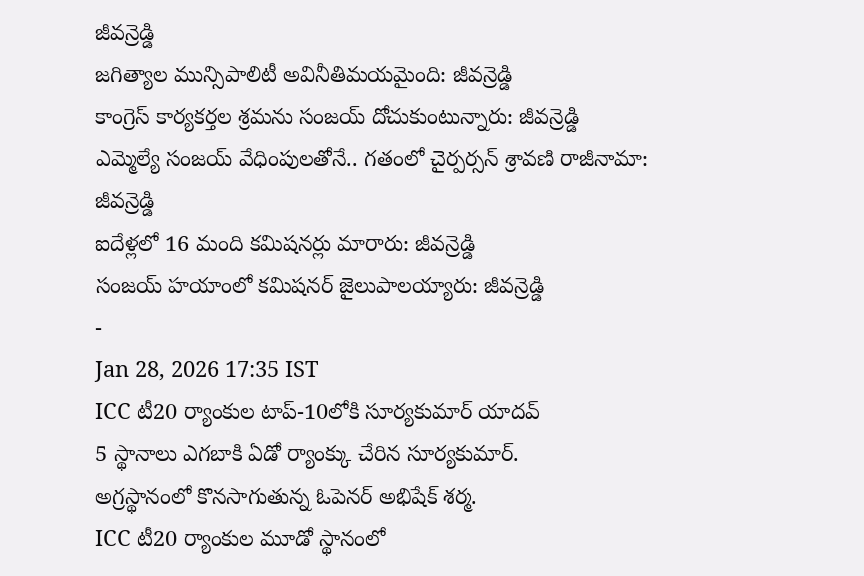జీవన్రెడ్డి
జగిత్యాల మున్సిపాలిటీ అవినీతిమయమైంది: జీవన్రెడ్డి
కాంగ్రెస్ కార్యకర్తల శ్రమను సంజయ్ దోచుకుంటున్నారు: జీవన్రెడ్డి
ఎమ్మెల్యే సంజయ్ వేధింపులతోనే.. గతంలో చైర్పర్సన్ శ్రావణి రాజీనామా: జీవన్రెడ్డి
ఐదేళ్లలో 16 మంది కమిషనర్లు మారారు: జీవన్రెడ్డి
సంజయ్ హయాంలో కమిషనర్ జైలుపాలయ్యారు: జీవన్రెడ్డి
-
Jan 28, 2026 17:35 IST
ICC టీ20 ర్యాంకుల టాప్-10లోకి సూర్యకుమార్ యాదవ్
5 స్థానాలు ఎగబాకి ఏడో ర్యాంక్కు చేరిన సూర్యకుమార్.
అగ్రస్థానంలో కొనసాగుతున్న ఓపెనర్ అభిషేక్ శర్మ.
ICC టీ20 ర్యాంకుల మూడో స్థానంలో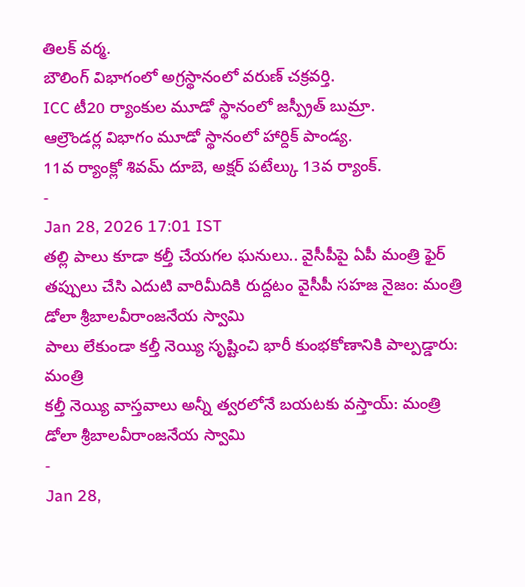తిలక్ వర్మ.
బౌలింగ్ విభాగంలో అగ్రస్థానంలో వరుణ్ చక్రవర్తి.
ICC టీ20 ర్యాంకుల మూడో స్థానంలో జస్ప్రీత్ బుమ్రా.
ఆల్రౌండర్ల విభాగం మూడో స్థానంలో హార్దిక్ పాండ్య.
11వ ర్యాంక్లో శివమ్ దూబె, అక్షర్ పటేల్కు 13వ ర్యాంక్.
-
Jan 28, 2026 17:01 IST
తల్లి పాలు కూడా కల్తీ చేయగల ఘనులు.. వైసీపీపై ఏపీ మంత్రి ఫైర్
తప్పులు చేసి ఎదుటి వారిమీదికి రుద్దటం వైసీపీ సహజ నైజం: మంత్రి డోలా శ్రీబాలవీరాంజనేయ స్వామి
పాలు లేకుండా కల్తీ నెయ్యి సృష్టించి భారీ కుంభకోణానికి పాల్పడ్డారు: మంత్రి
కల్తీ నెయ్యి వాస్తవాలు అన్నీ త్వరలోనే బయటకు వస్తాయ్: మంత్రి డోలా శ్రీబాలవీరాంజనేయ స్వామి
-
Jan 28,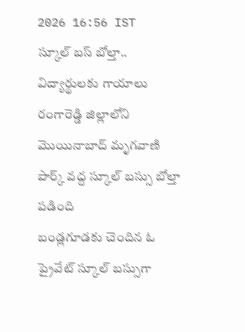2026 16:56 IST
స్కూల్ బస్ బోల్తా.. విద్యార్థులకు గాయాలు
రంగారెడ్డి జిల్లాలోని మొయినాబాద్ మృగవాణి పార్క్ వద్ద స్కూల్ బస్సు బోల్తా పడింది
బండ్లగూడకు చెందిన ఓ ప్రైవేట్ స్కూల్ బస్సుగా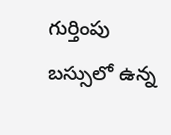గుర్తింపు
బస్సులో ఉన్న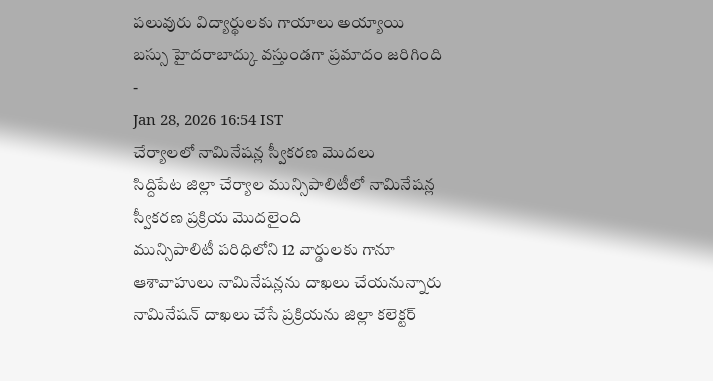పలువురు విద్యార్థులకు గాయాలు అయ్యాయి
బస్సు హైదరాబాద్కు వస్తుండగా ప్రమాదం జరిగింది
-
Jan 28, 2026 16:54 IST
చేర్యాలలో నామినేషన్ల స్వీకరణ మొదలు
సిద్దిపేట జిల్లా చేర్యాల మున్సిపాలిటీలో నామినేషన్ల స్వీకరణ ప్రక్రియ మొదలైంది
మున్సిపాలిటీ పరిధిలోని 12 వార్డులకు గానూ ఆశావాహులు నామినేషన్లను దాఖలు చేయనున్నారు
నామినేషన్ దాఖలు చేసే ప్రక్రియను జిల్లా కలెక్టర్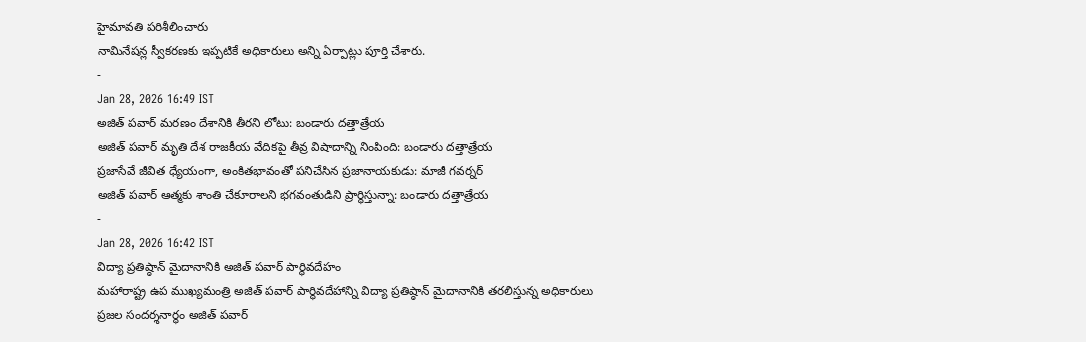హైమావతి పరిశీలించారు
నామినేషన్ల స్వీకరణకు ఇప్పటికే అధికారులు అన్ని ఏర్పాట్లు పూర్తి చేశారు.
-
Jan 28, 2026 16:49 IST
అజిత్ పవార్ మరణం దేశానికి తీరని లోటు: బండారు దత్తాత్రేయ
అజిత్ పవార్ మృతి దేశ రాజకీయ వేదికపై తీవ్ర విషాదాన్ని నింపింది: బండారు దత్తాత్రేయ
ప్రజాసేవే జీవిత ధ్యేయంగా, అంకితభావంతో పనిచేసిన ప్రజానాయకుడు: మాజీ గవర్నర్
అజిత్ పవార్ ఆత్మకు శాంతి చేకూరాలని భగవంతుడిని ప్రార్థిస్తున్నా: బండారు దత్తాత్రేయ
-
Jan 28, 2026 16:42 IST
విద్యా ప్రతిష్ఠాన్ మైదానానికి అజిత్ పవార్ పార్థివదేహం
మహారాష్ట్ర ఉప ముఖ్యమంత్రి అజిత్ పవార్ పార్థివదేహాన్ని విద్యా ప్రతిష్ఠాన్ మైదానానికి తరలిస్తున్న అధికారులు
ప్రజల సందర్శనార్థం అజిత్ పవార్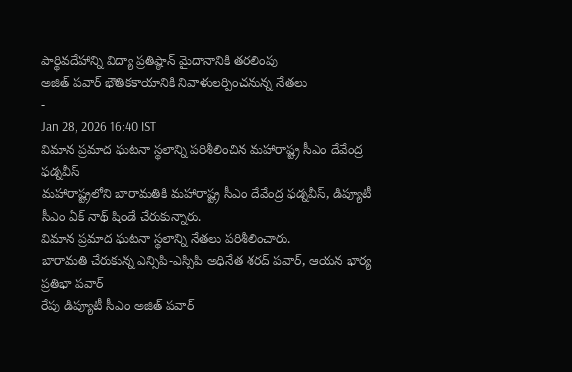పార్థివదేహాన్ని విద్యా ప్రతిష్ఠాన్ మైదానానికి తరలింపు
అజిత్ పవార్ భౌతికకాయానికి నివాళులర్పించనున్న నేతలు
-
Jan 28, 2026 16:40 IST
విమాన ప్రమాద ఘటనా స్థలాన్ని పరిశీలించిన మహారాష్ట్ర సీఎం దేవేంద్ర ఫడ్నవీస్
మహారాష్ట్రలోని బారామతికి మహారాష్ట్ర సీఎం దేవేంద్ర ఫడ్నవీస్, డిప్యూటీ సీఎం ఏక్ నాథ్ షిండే చేరుకున్నారు.
విమాన ప్రమాద ఘటనా స్థలాన్ని నేతలు పరిశీలించారు.
బారామతి చేరుకున్న ఎన్సిపి-ఎస్సిపి అధినేత శరద్ పవార్, ఆయన భార్య ప్రతిభా పవార్
రేపు డిప్యూటీ సీఎం అజిత్ పవార్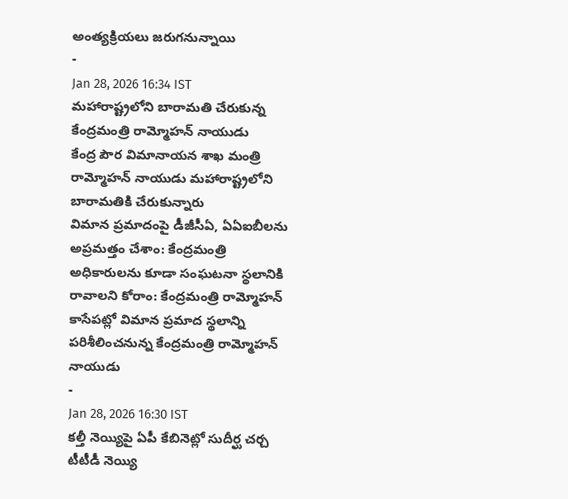అంత్యక్రియలు జరుగనున్నాయి
-
Jan 28, 2026 16:34 IST
మహారాష్ట్రలోని బారామతి చేరుకున్న కేంద్రమంత్రి రామ్మోహన్ నాయుడు
కేంద్ర పౌర విమానాయన శాఖ మంత్రి రామ్మోహన్ నాయుడు మహారాష్ట్రలోని బారామతికి చేరుకున్నారు
విమాన ప్రమాదంపై డీజీసీఏ, ఏఏఐబీలను అప్రమత్తం చేశాం: కేంద్రమంత్రి
అధికారులను కూడా సంఘటనా స్థలానికి రావాలని కోరాం: కేంద్రమంత్రి రామ్మోహన్
కాసేపట్లో విమాన ప్రమాద స్థలాన్ని పరిశీలించనున్న కేంద్రమంత్రి రామ్మోహన్ నాయుడు
-
Jan 28, 2026 16:30 IST
కల్తీ నెయ్యిపై ఏపీ కేబినెట్లో సుదీర్ఘ చర్చ
టీటీడీ నెయ్యి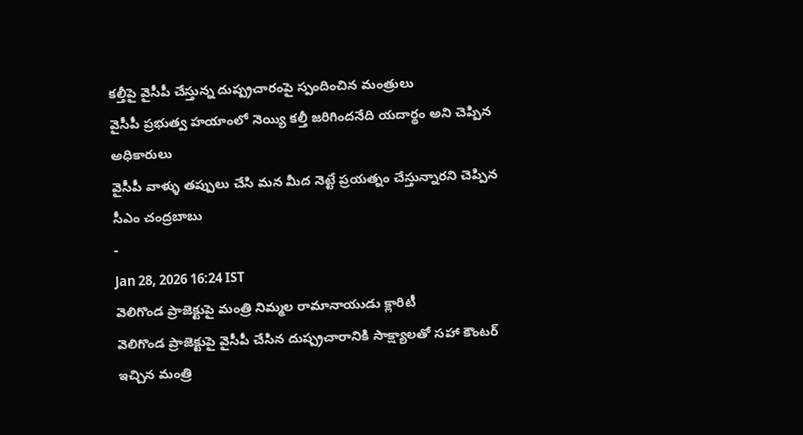కల్తీపై వైసీపీ చేస్తున్న దుష్ప్రచారంపై స్పందించిన మంత్రులు
వైసీపీ ప్రభుత్వ హయాంలో నెయ్యి కల్తీ జరిగిందనేది యదార్థం అని చెప్పిన అధికారులు
వైసీపీ వాళ్ళు తప్పులు చేసి మన మీద నెట్టే ప్రయత్నం చేస్తున్నారని చెప్పిన సీఎం చంద్రబాబు
-
Jan 28, 2026 16:24 IST
వెలిగొండ ప్రాజెక్టుపై మంత్రి నిమ్మల రామానాయుడు క్లారిటీ
వెలిగొండ ప్రాజెక్టుపై వైసీపీ చేసిన దుష్ప్రచారానికి సాక్ష్యాలతో సహా కౌంటర్ ఇచ్చిన మంత్రి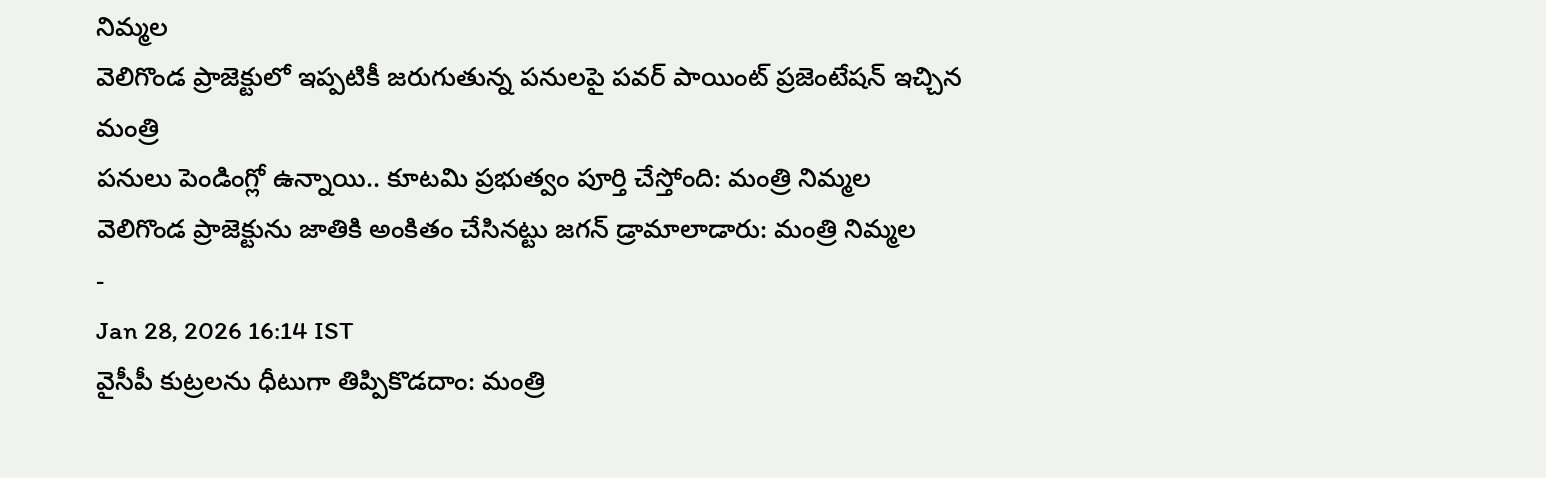నిమ్మల
వెలిగొండ ప్రాజెక్టులో ఇప్పటికీ జరుగుతున్న పనులపై పవర్ పాయింట్ ప్రజెంటేషన్ ఇచ్చిన మంత్రి
పనులు పెండింగ్లో ఉన్నాయి.. కూటమి ప్రభుత్వం పూర్తి చేస్తోంది: మంత్రి నిమ్మల
వెలిగొండ ప్రాజెక్టును జాతికి అంకితం చేసినట్టు జగన్ డ్రామాలాడారు: మంత్రి నిమ్మల
-
Jan 28, 2026 16:14 IST
వైసీపీ కుట్రలను ధీటుగా తిప్పికొడదాం: మంత్రి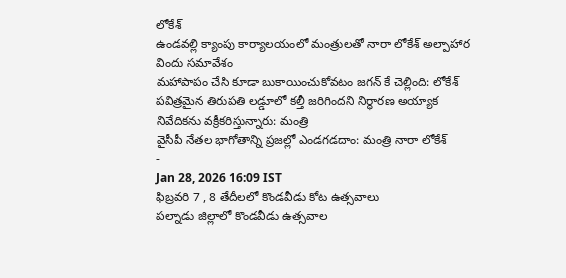లోకేశ్
ఉండవల్లి క్యాంపు కార్యాలయంలో మంత్రులతో నారా లోకేశ్ అల్పాహార విందు సమావేశం
మహాపాపం చేసి కూడా బుకాయించుకోవటం జగన్ కే చెల్లింది: లోకేశ్
పవిత్రమైన తిరుపతి లడ్డూలో కల్తీ జరిగిందని నిర్ధారణ అయ్యాక నివేదికను వక్రీకరిస్తున్నారు: మంత్రి
వైసీపీ నేతల భాగోతాన్ని ప్రజల్లో ఎండగడదాం: మంత్రి నారా లోకేశ్
-
Jan 28, 2026 16:09 IST
ఫిబ్రవరి 7 , 8 తేదీలలో కొండవీడు కోట ఉత్సవాలు
పల్నాడు జిల్లాలో కొండవీడు ఉత్సవాల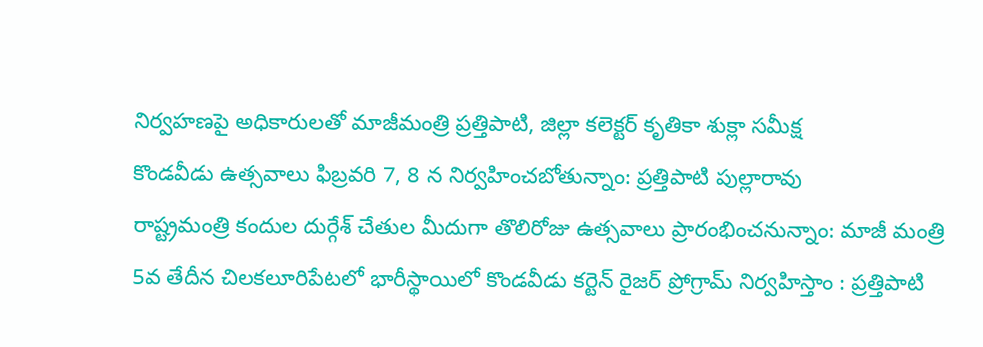నిర్వహణపై అధికారులతో మాజీమంత్రి ప్రత్తిపాటి, జిల్లా కలెక్టర్ కృతికా శుక్లా సమీక్ష
కొండవీడు ఉత్సవాలు ఫిబ్రవరి 7, 8 న నిర్వహించబోతున్నాం: ప్రత్తిపాటి పుల్లారావు
రాష్ట్రమంత్రి కందుల దుర్గేశ్ చేతుల మీదుగా తొలిరోజు ఉత్సవాలు ప్రారంభించనున్నాం: మాజీ మంత్రి
5వ తేదీన చిలకలూరిపేటలో భారీస్థాయిలో కొండవీడు కర్టెన్ రైజర్ ప్రోగ్రామ్ నిర్వహిస్తాం : ప్రత్తిపాటి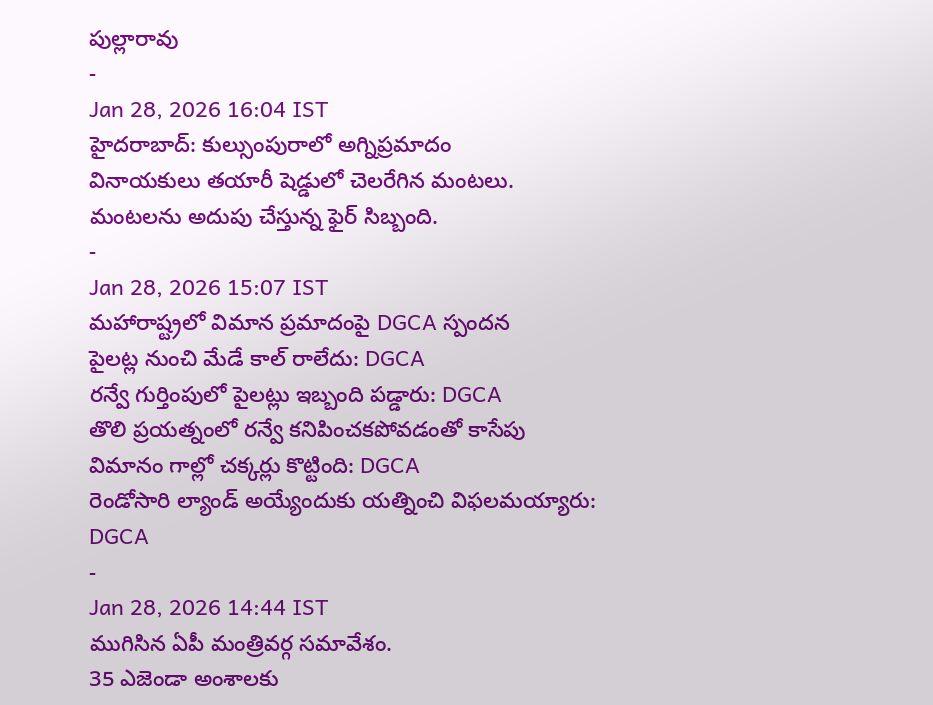పుల్లారావు
-
Jan 28, 2026 16:04 IST
హైదరాబాద్: కుల్సుంపురాలో అగ్నిప్రమాదం
వినాయకులు తయారీ షెడ్డులో చెలరేగిన మంటలు.
మంటలను అదుపు చేస్తున్న ఫైర్ సిబ్బంది.
-
Jan 28, 2026 15:07 IST
మహారాష్ట్రలో విమాన ప్రమాదంపై DGCA స్పందన
పైలట్ల నుంచి మేడే కాల్ రాలేదు: DGCA
రన్వే గుర్తింపులో పైలట్లు ఇబ్బంది పడ్డారు: DGCA
తొలి ప్రయత్నంలో రన్వే కనిపించకపోవడంతో కాసేపు విమానం గాల్లో చక్కర్లు కొట్టింది: DGCA
రెండోసారి ల్యాండ్ అయ్యేందుకు యత్నించి విఫలమయ్యారు: DGCA
-
Jan 28, 2026 14:44 IST
ముగిసిన ఏపీ మంత్రివర్గ సమావేశం.
35 ఎజెండా అంశాలకు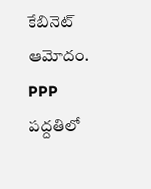కేబినెట్ ఆమోదం.
PPP పద్దతిలో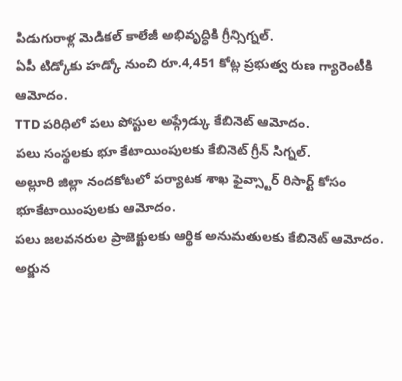పిడుగురాళ్ల మెడికల్ కాలేజీ అభివృద్ధికి గ్రీన్సిగ్నల్.
ఏపీ టిడ్కోకు హడ్కో నుంచి రూ.4,451 కోట్ల ప్రభుత్వ రుణ గ్యారెంటీకి ఆమోదం.
TTD పరిధిలో పలు పోస్టుల అప్గ్రేడ్కు కేబినెట్ ఆమోదం.
పలు సంస్థలకు భూ కేటాయింపులకు కేబినెట్ గ్రీన్ సిగ్నల్.
అల్లూరి జిల్లా నందకోటలో పర్యాటక శాఖ ఫైవ్స్టార్ రిసార్ట్ కోసం భూకేటాయింపులకు ఆమోదం.
పలు జలవనరుల ప్రాజెక్టులకు ఆర్థిక అనుమతులకు కేబినెట్ ఆమోదం.
అర్జున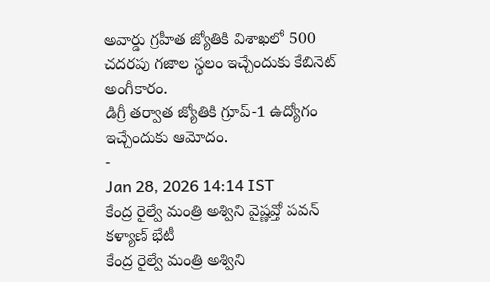అవార్డు గ్రహీత జ్యోతికి విశాఖలో 500 చదరపు గజాల స్థలం ఇచ్చేందుకు కేబినెట్ అంగీకారం.
డిగ్రీ తర్వాత జ్యోతికి గ్రూప్-1 ఉద్యోగం ఇచ్చేందుకు ఆమోదం.
-
Jan 28, 2026 14:14 IST
కేంద్ర రైల్వే మంత్రి అశ్విని వైష్ణవ్తో పవన్ కళ్యాణ్ భేటీ
కేంద్ర రైల్వే మంత్రి అశ్విని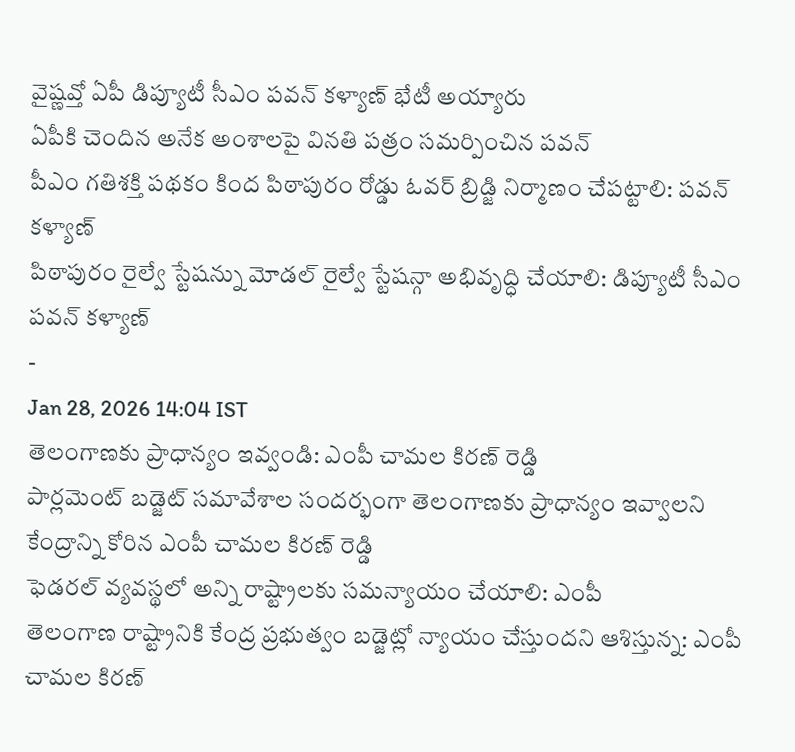వైష్ణవ్తో ఏపీ డిప్యూటీ సీఎం పవన్ కళ్యాణ్ భేటీ అయ్యారు
ఏపీకి చెందిన అనేక అంశాలపై వినతి పత్రం సమర్పించిన పవన్
పీఎం గతిశక్తి పథకం కింద పిఠాపురం రోడ్డు ఓవర్ బ్రిడ్జి నిర్మాణం చేపట్టాలి: పవన్ కళ్యాణ్
పిఠాపురం రైల్వే స్టేషన్ను మోడల్ రైల్వే స్టేషన్గా అభివృద్ధి చేయాలి: డిప్యూటీ సీఎం పవన్ కళ్యాణ్
-
Jan 28, 2026 14:04 IST
తెలంగాణకు ప్రాధాన్యం ఇవ్వండి: ఎంపీ చామల కిరణ్ రెడ్డి
పార్లమెంట్ బడ్జెట్ సమావేశాల సందర్భంగా తెలంగాణకు ప్రాధాన్యం ఇవ్వాలని కేంద్రాన్ని కోరిన ఎంపీ చామల కిరణ్ రెడ్డి
ఫెడరల్ వ్యవస్థలో అన్ని రాష్ట్రాలకు సమన్యాయం చేయాలి: ఎంపీ
తెలంగాణ రాష్ట్రానికి కేంద్ర ప్రభుత్వం బడ్జెట్లో న్యాయం చేస్తుందని ఆశిస్తున్న: ఎంపీ చామల కిరణ్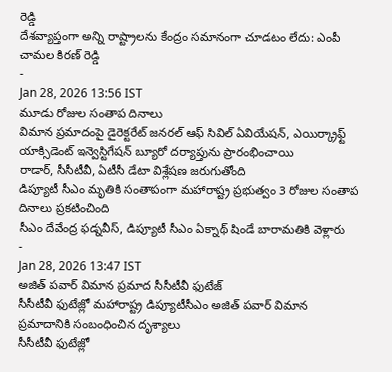రెడ్డి
దేశవ్యాప్తంగా అన్ని రాష్ట్రాలను కేంద్రం సమానంగా చూడటం లేదు: ఎంపీ చామల కిరణ్ రెడ్డి
-
Jan 28, 2026 13:56 IST
మూడు రోజుల సంతాప దినాలు
విమాన ప్రమాదంపై డైరెక్టరేట్ జనరల్ ఆఫ్ సివిల్ ఏవియేషన్, ఎయిర్క్రాఫ్ట్ యాక్సిడెంట్ ఇన్వెస్టిగేషన్ బ్యూరో దర్యాప్తును ప్రారంభించాయి
రాడార్, సీసీటీవీ, ఏటీసీ డేటా విశ్లేషణ జరుగుతోంది
డిప్యూటీ సీఎం మృతికి సంతాపంగా మహారాష్ట్ర ప్రభుత్వం 3 రోజుల సంతాప దినాలు ప్రకటించింది
సీఎం దేవేంద్ర ఫడ్నవీస్, డిప్యూటీ సీఎం ఏక్నాథ్ షిండే బారామతికి వెళ్లారు
-
Jan 28, 2026 13:47 IST
అజిత్ పవార్ విమాన ప్రమాద సీసీటీవీ ఫుటేజ్
సీసీటీవీ ఫుటేజ్లో మహారాష్ట్ర డిప్యూటీసీఎం అజిత్ పవార్ విమాన ప్రమాదానికి సంబంధించిన దృశ్యాలు
సీసీటీవీ ఫుటేజ్లో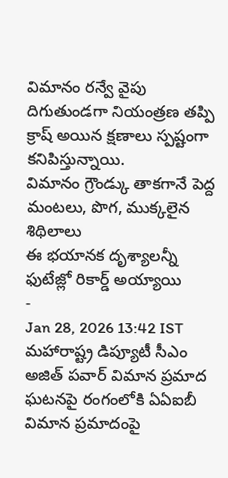విమానం రన్వే వైపు దిగుతుండగా నియంత్రణ తప్పి క్రాష్ అయిన క్షణాలు స్పష్టంగా కనిపిస్తున్నాయి.
విమానం గ్రౌండ్కు తాకగానే పెద్ద మంటలు, పొగ, ముక్కలైన శిథిలాలు
ఈ భయానక దృశ్యాలన్నీ ఫుటేజ్లో రికార్డ్ అయ్యాయి
-
Jan 28, 2026 13:42 IST
మహారాష్ట్ర డిప్యూటీ సీఎం అజిత్ పవార్ విమాన ప్రమాద ఘటనపై రంగంలోకి ఏఏఐబీ
విమాన ప్రమాదంపై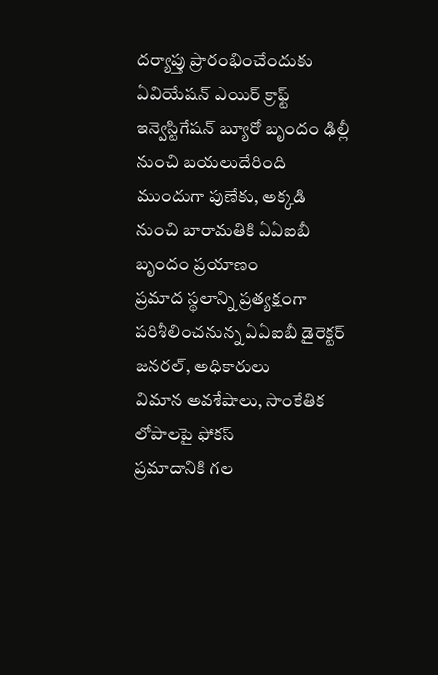దర్యాప్తు ప్రారంభించేందుకు ఏవియేషన్ ఎయిర్ క్రాఫ్ట్ ఇన్వెస్టిగేషన్ బ్యూరో బృందం ఢిల్లీ నుంచి బయలుదేరింది
ముందుగా పుణేకు, అక్కడి నుంచి బారామతికి ఏఏఐబీ బృందం ప్రయాణం
ప్రమాద స్థలాన్ని ప్రత్యక్షంగా పరిశీలించనున్న ఏఏఐబీ డైరెక్టర్ జనరల్, అధికారులు
విమాన అవశేషాలు, సాంకేతిక లోపాలపై ఫోకస్
ప్రమాదానికి గల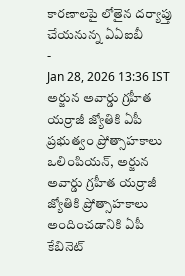కారణాలపై లోతైన దర్యాప్తు చేయనున్న ఏఏఐబీ
-
Jan 28, 2026 13:36 IST
అర్జున అవార్డు గ్రహీత యర్రాజీ జ్యోతికి ఏపీ ప్రభుత్వం ప్రోత్సాహకాలు
ఒలింపియన్, అర్జున అవార్డు గ్రహీత యర్రాజీ జ్యోతికి ప్రోత్సాహకాలు అందించడానికి ఏపీ కేబినెట్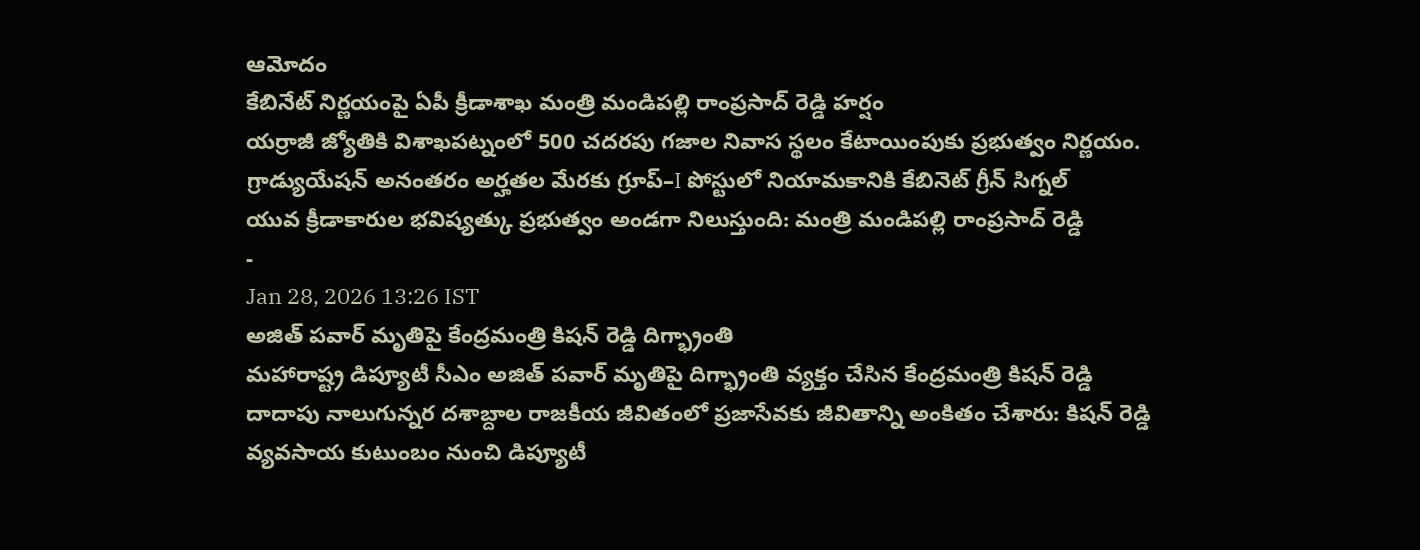ఆమోదం
కేబినేట్ నిర్ణయంపై ఏపీ క్రీడాశాఖ మంత్రి మండిపల్లి రాంప్రసాద్ రెడ్డి హర్షం
యర్రాజీ జ్యోతికి విశాఖపట్నంలో 500 చదరపు గజాల నివాస స్థలం కేటాయింపుకు ప్రభుత్వం నిర్ణయం.
గ్రాడ్యుయేషన్ అనంతరం అర్హతల మేరకు గ్రూప్–I పోస్టులో నియామకానికి కేబినెట్ గ్రీన్ సిగ్నల్
యువ క్రీడాకారుల భవిష్యత్కు ప్రభుత్వం అండగా నిలుస్తుంది: మంత్రి మండిపల్లి రాంప్రసాద్ రెడ్డి
-
Jan 28, 2026 13:26 IST
అజిత్ పవార్ మృతిపై కేంద్రమంత్రి కిషన్ రెడ్డి దిగ్భ్రాంతి
మహారాష్ట్ర డిప్యూటీ సీఎం అజిత్ పవార్ మృతిపై దిగ్భ్రాంతి వ్యక్తం చేసిన కేంద్రమంత్రి కిషన్ రెడ్డి
దాదాపు నాలుగున్నర దశాబ్దాల రాజకీయ జీవితంలో ప్రజాసేవకు జీవితాన్ని అంకితం చేశారు: కిషన్ రెడ్డి
వ్యవసాయ కుటుంబం నుంచి డిప్యూటీ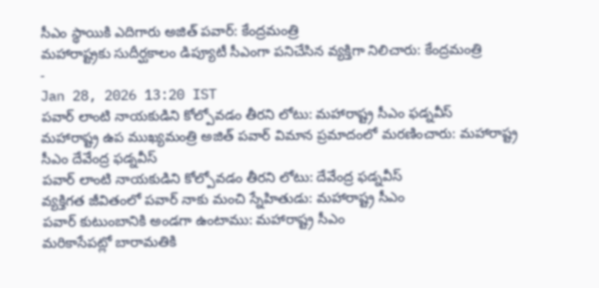సీఎం స్థాయికి ఎదిగారు అజిత్ పవార్: కేంద్రమంత్రి
మహారాష్ట్రకు సుదీర్ఘకాలం డిప్యూటీ సీఎంగా పనిచేసిన వ్యక్తిగా నిలిచారు: కేంద్రమంత్రి
-
Jan 28, 2026 13:20 IST
పవార్ లాంటి నాయకుడిని కోల్పోవడం తీరని లోటు: మహారాష్ట్ర సీఎం ఫడ్నవీస్
మహారాష్ట్ర ఉప ముఖ్యమంత్రి అజిత్ పవార్ విమాన ప్రమాదంలో మరణించారు: మహారాష్ట్ర సీఎం దేవేంద్ర ఫడ్నవీస్
పవార్ లాంటి నాయకుడిని కోల్పోవడం తీరని లోటు: దేవేంద్ర ఫడ్నవీస్
వ్యక్తిగత జీవితంలో పవార్ నాకు మంచి స్నేహితుడు: మహారాష్ట్ర సీఎం
పవార్ కుటుంబానికి అండగా ఉంటాము: మహారాష్ట్ర సీఎం
మరికాసేపట్లో బారామతికి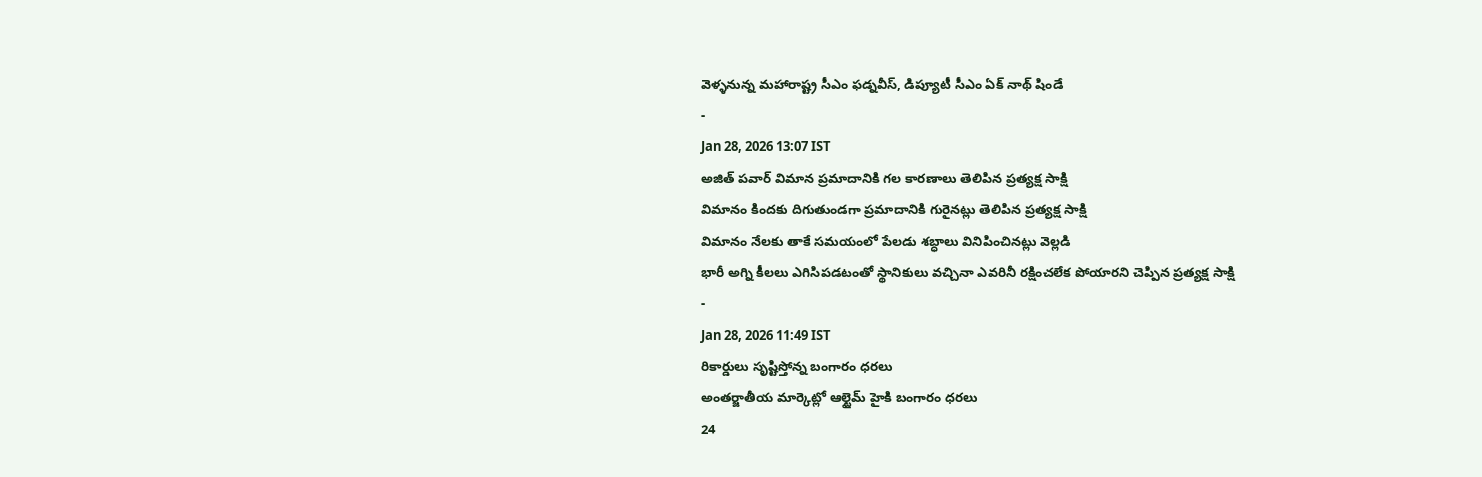వెళ్ళనున్న మహారాష్ట్ర సీఎం ఫడ్నవీస్, డిప్యూటీ సీఎం ఏక్ నాథ్ షిండే
-
Jan 28, 2026 13:07 IST
అజిత్ పవార్ విమాన ప్రమాదానికి గల కారణాలు తెలిపిన ప్రత్యక్ష సాక్షి
విమానం కిందకు దిగుతుండగా ప్రమాదానికి గురైనట్లు తెలిపిన ప్రత్యక్ష సాక్షి
విమానం నేలకు తాకే సమయంలో పేలడు శబ్ధాలు వినిపించినట్లు వెల్లడి
భారీ అగ్ని కీలలు ఎగిసిపడటంతో స్థానికులు వచ్చినా ఎవరినీ రక్షించలేక పోయారని చెప్పిన ప్రత్యక్ష సాక్షి
-
Jan 28, 2026 11:49 IST
రికార్డులు సృష్టిస్తోన్న బంగారం ధరలు
అంతర్జాతీయ మార్కెట్లో ఆల్టైమ్ హైకి బంగారం ధరలు
24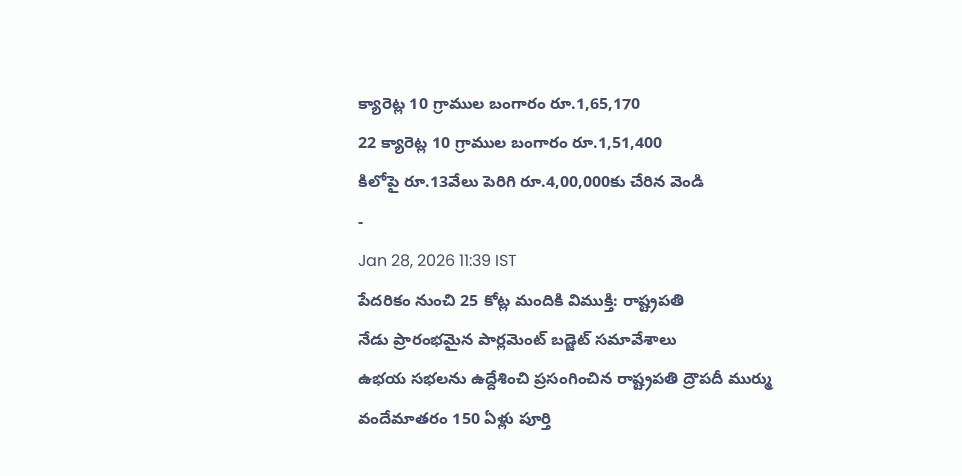క్యారెట్ల 10 గ్రాముల బంగారం రూ.1,65,170
22 క్యారెట్ల 10 గ్రాముల బంగారం రూ.1,51,400
కిలోపై రూ.13వేలు పెరిగి రూ.4,00,000కు చేరిన వెండి
-
Jan 28, 2026 11:39 IST
పేదరికం నుంచి 25 కోట్ల మందికి విముక్తి: రాష్ట్రపతి
నేడు ప్రారంభమైన పార్లమెంట్ బడ్జెట్ సమావేశాలు
ఉభయ సభలను ఉద్దేశించి ప్రసంగించిన రాష్ట్రపతి ద్రౌపదీ ముర్ము
వందేమాతరం 150 ఏళ్లు పూర్తి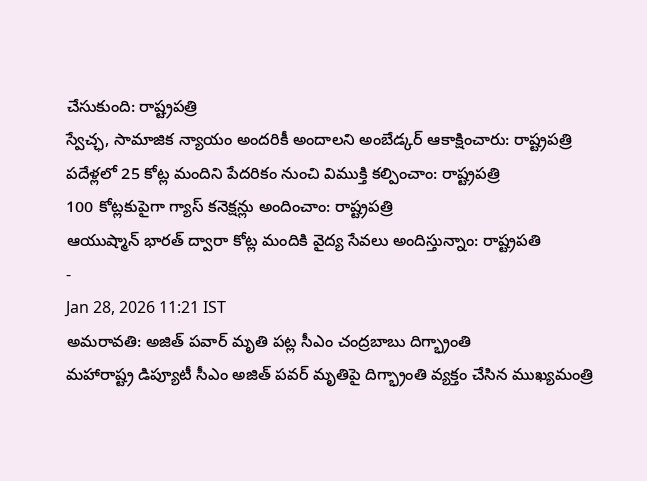చేసుకుంది: రాష్ట్రపత్రి
స్వేచ్ఛ, సామాజిక న్యాయం అందరికీ అందాలని అంబేడ్కర్ ఆకాక్షించారు: రాష్ట్రపత్రి
పదేళ్లలో 25 కోట్ల మందిని పేదరికం నుంచి విముక్తి కల్పించాం: రాష్ట్రపత్రి
100 కోట్లకుపైగా గ్యాస్ కనెక్షన్లు అందించాం: రాష్ట్రపత్రి
ఆయుష్మాన్ భారత్ ద్వారా కోట్ల మందికి వైద్య సేవలు అందిస్తున్నాం: రాష్ట్రపతి
-
Jan 28, 2026 11:21 IST
అమరావతి: అజిత్ పవార్ మృతి పట్ల సీఎం చంద్రబాబు దిగ్భ్రాంతి
మహారాష్ట్ర డిప్యూటీ సీఎం అజిత్ పవర్ మృతిపై దిగ్భ్రాంతి వ్యక్తం చేసిన ముఖ్యమంత్రి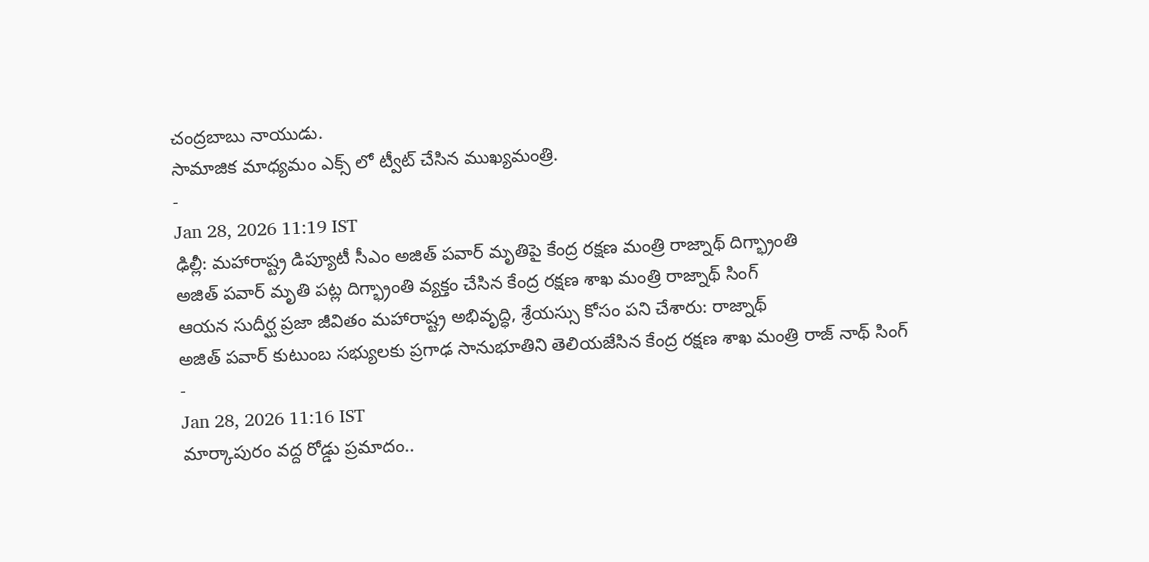చంద్రబాబు నాయుడు.
సామాజిక మాధ్యమం ఎక్స్ లో ట్వీట్ చేసిన ముఖ్యమంత్రి.
-
Jan 28, 2026 11:19 IST
ఢిల్లీ: మహారాష్ట్ర డిప్యూటీ సీఎం అజిత్ పవార్ మృతిపై కేంద్ర రక్షణ మంత్రి రాజ్నాథ్ దిగ్భ్రాంతి
అజిత్ పవార్ మృతి పట్ల దిగ్భ్రాంతి వ్యక్తం చేసిన కేంద్ర రక్షణ శాఖ మంత్రి రాజ్నాథ్ సింగ్
ఆయన సుదీర్ఘ ప్రజా జీవితం మహారాష్ట్ర అభివృద్ధి, శ్రేయస్సు కోసం పని చేశారు: రాజ్నాథ్
అజిత్ పవార్ కుటుంబ సభ్యులకు ప్రగాఢ సానుభూతిని తెలియజేసిన కేంద్ర రక్షణ శాఖ మంత్రి రాజ్ నాథ్ సింగ్
-
Jan 28, 2026 11:16 IST
మార్కాపురం వద్ద రోడ్డు ప్రమాదం..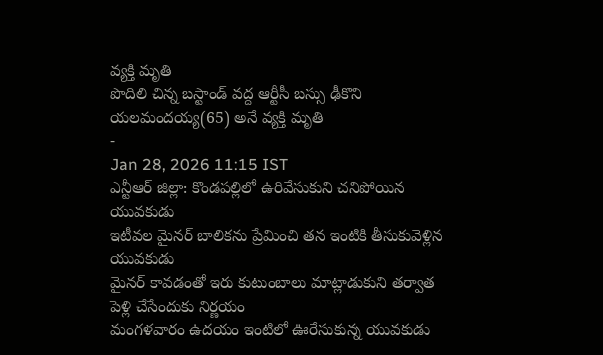వ్యక్తి మృతి
పొదిలి చిన్న బస్టాండ్ వద్ద ఆర్టీసీ బస్సు ఢీకొని యలమందయ్య(65) అనే వ్యక్తి మృతి
-
Jan 28, 2026 11:15 IST
ఎన్టీఆర్ జిల్లా: కొండపల్లిలో ఉరివేసుకుని చనిపోయిన యువకుడు
ఇటీవల మైనర్ బాలికను ప్రేమించి తన ఇంటికి తీసుకువెళ్లిన యువకుడు
మైనర్ కావడంతో ఇరు కుటుంబాలు మాట్లాడుకుని తర్వాత పెళ్లి చేసేందుకు నిర్ణయం
మంగళవారం ఉదయం ఇంటిలో ఊరేసుకున్న యువకుడు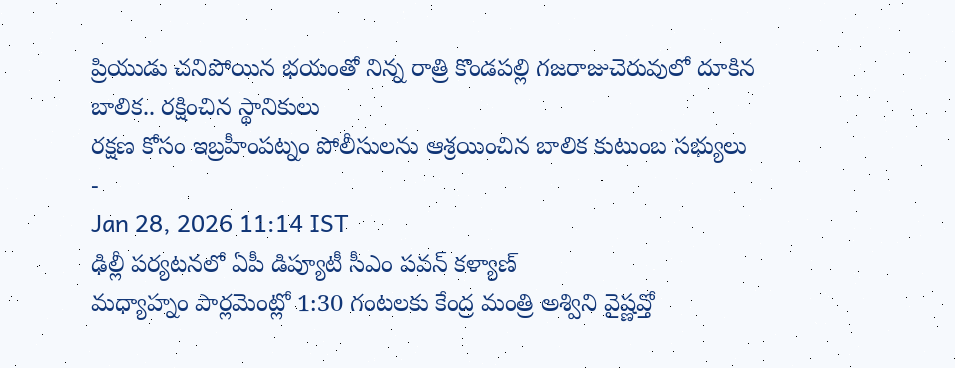ప్రియుడు చనిపోయిన భయంతో నిన్న రాత్రి కొండపల్లి గజరాజుచెరువులో దూకిన బాలిక.. రక్షించిన స్థానికులు
రక్షణ కోసం ఇబ్రహీంపట్నం పోలీసులను ఆశ్రయించిన బాలిక కుటుంబ సభ్యులు
-
Jan 28, 2026 11:14 IST
ఢిల్లీ పర్యటనలో ఏపీ డిప్యూటీ సీఎం పవన్ కళ్యాణ్
మధ్యాహ్నం పార్లమెంట్లో 1:30 గంటలకు కేంద్ర మంత్రి అశ్విని వైష్ణవ్తో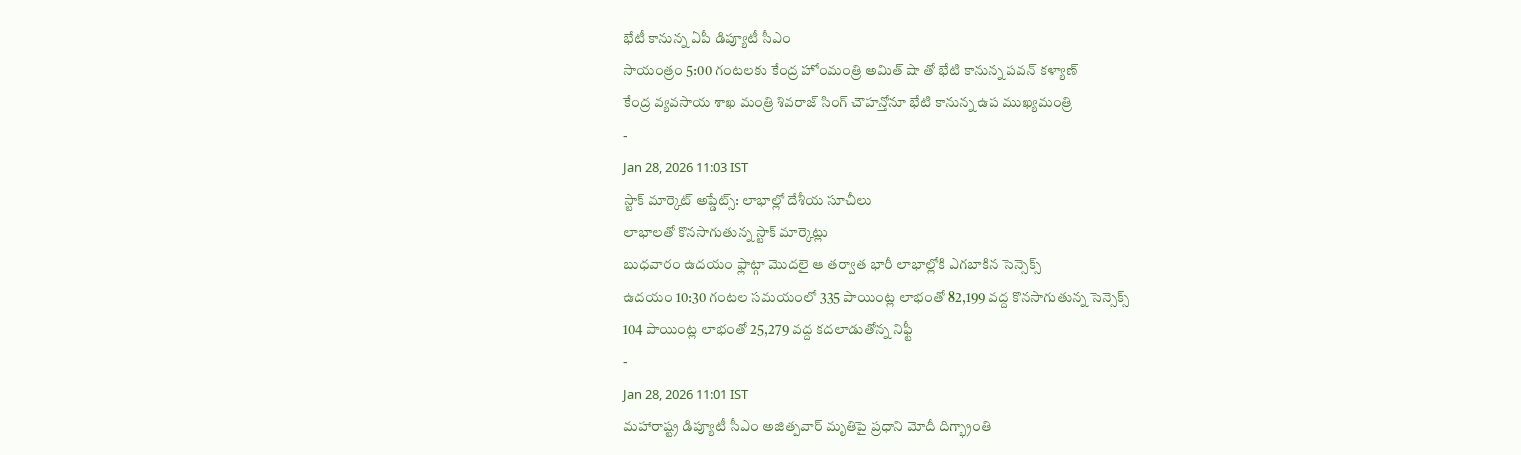భేటీ కానున్న ఏపీ డిప్యూటీ సీఎం
సాయంత్రం 5:00 గంటలకు కేంద్ర హోంమంత్రి అమిత్ షా తో భేటి కానున్న పవన్ కళ్యాణ్
కేంద్ర వ్యవసాయ శాఖ మంత్రి శివరాజ్ సింగ్ చౌహన్తోనూ భేటి కానున్న ఉప ముఖ్యమంత్రి
-
Jan 28, 2026 11:03 IST
స్టాక్ మార్కెట్ అప్డేట్స్: లాభాల్లో దేశీయ సూచీలు
లాభాలతో కొనసాగుతున్న స్టాక్ మార్కెట్లు
బుధవారం ఉదయం ఫ్లాట్గా మొదలై ఆ తర్వాత భారీ లాభాల్లోకి ఎగబాకిన సెన్సెక్స్
ఉదయం 10:30 గంటల సమయంలో 335 పాయింట్ల లాభంతో 82,199 వద్ద కొనసాగుతున్న సెన్సెక్స్
104 పాయింట్ల లాభంతో 25,279 వద్ద కదలాడుతోన్న నిఫ్టీ
-
Jan 28, 2026 11:01 IST
మహారాష్ట్ర డిప్యూటీ సీఎం అజిత్పవార్ మృతిపై ప్రధాని మోదీ దిగ్భ్రాంతి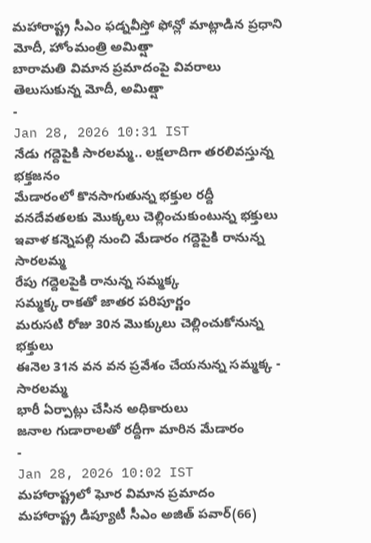మహారాష్ట్ర సీఎం ఫడ్నవీస్తో ఫోన్లో మాట్లాడిన ప్రధాని మోదీ, హోంమంత్రి అమిత్షా
బారామతి విమాన ప్రమాదంపై వివరాలు తెలుసుకున్న మోదీ, అమిత్షా
-
Jan 28, 2026 10:31 IST
నేడు గద్దెపైకి సారలమ్మ.. లక్షలాదిగా తరలివస్తున్న భక్తజనం
మేడారంలో కొనసాగుతున్న భక్తుల రద్దీ
వనదేవతలకు మొక్కలు చెల్లించుకుంటున్న భక్తులు
ఇవాళ కన్నెపల్లి నుంచి మేడారం గద్దెపైకి రానున్న సారలమ్మ
రేపు గద్దెలపైకి రానున్న సమ్మక్క
సమ్మక్క రాకతో జాతర పరిపూర్ణం
మరుసటి రోజు 30న మొక్కులు చెల్లించుకోనున్న భక్తులు
ఈనెల 31న వన వన ప్రవేశం చేయనున్న సమ్మక్క - సారలమ్మ
భారీ ఏర్పాట్లు చేసిన అధికారులు
జనాల గుడారాలతో రద్దీగా మారిన మేడారం
-
Jan 28, 2026 10:02 IST
మహారాష్ట్రలో ఘోర విమాన ప్రమాదం
మహారాష్ట్ర డిప్యూటీ సీఎం అజిత్ పవార్(66)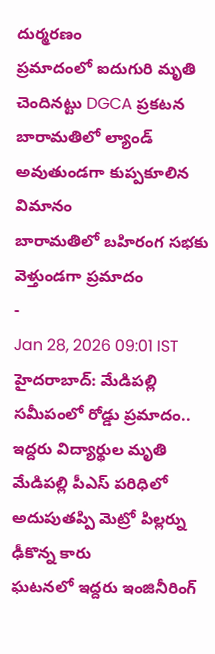దుర్మరణం
ప్రమాదంలో ఐదుగురి మృతి చెందినట్టు DGCA ప్రకటన
బారామతిలో ల్యాండ్ అవుతుండగా కుప్పకూలిన విమానం
బారామతిలో బహిరంగ సభకు వెళ్తుండగా ప్రమాదం
-
Jan 28, 2026 09:01 IST
హైదరాబాద్: మేడిపల్లి సమీపంలో రోడ్డు ప్రమాదం.. ఇద్దరు విద్యార్థుల మృతి
మేడిపల్లి పీఎస్ పరిధిలో అదుపుతప్పి మెట్రో పిల్లర్ను ఢీకొన్న కారు
ఘటనలో ఇద్దరు ఇంజినీరింగ్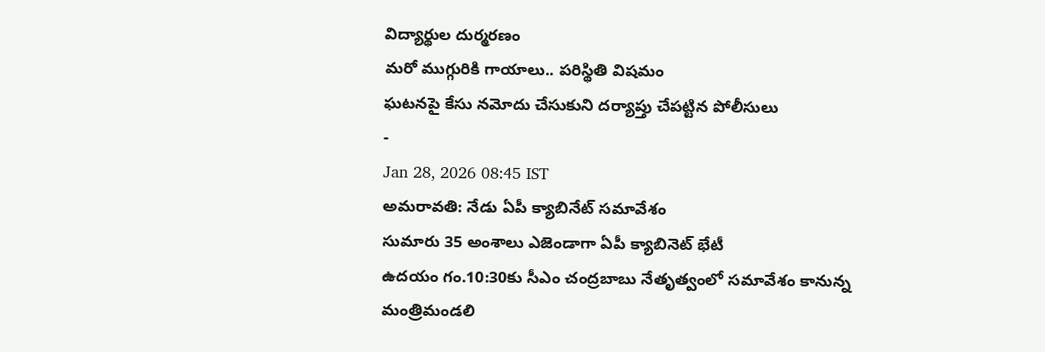విద్యార్థుల దుర్మరణం
మరో ముగ్గురికి గాయాలు.. పరిస్థితి విషమం
ఘటనపై కేసు నమోదు చేసుకుని దర్యాప్తు చేపట్టిన పోలీసులు
-
Jan 28, 2026 08:45 IST
అమరావతి: నేడు ఏపీ క్యాబినేట్ సమావేశం
సుమారు 35 అంశాలు ఎజెండాగా ఏపీ క్యాబినెట్ భేటీ
ఉదయం గం.10:30కు సీఎం చంద్రబాబు నేతృత్వంలో సమావేశం కానున్న మంత్రిమండలి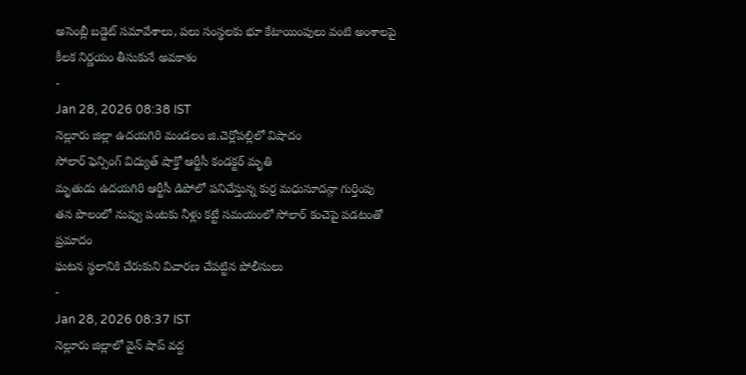అసెంబ్లీ బడ్జెట్ సమావేశాలు, పలు సంస్థలకు భూ కేటాయింపులు వంటి అంశాలపై కీలక నిర్ణయం తీసుకునే అవకాశం
-
Jan 28, 2026 08:38 IST
నెల్లూరు జిల్లా ఉదయగిరి మండలం జి.చెర్లోపల్లిలో విషాదం
సోలార్ ఫెన్సింగ్ విద్యుత్ షాక్తో ఆర్టీసీ కండక్టర్ మృతి
మృతుడు ఉదయగిరి ఆర్టీసీ డిపోలో పనిచేస్తున్న కుర్ర మధుసూదన్గా గుర్తింపు
తన పొలంలో నువ్వు పంటకు నీళ్లు కట్టే సమయంలో సోలార్ కంచెపై పడటంతో ప్రమాదం
ఘటన స్థలానికి చేరుకుని విచారణ చేపట్టిన పోలీసులు
-
Jan 28, 2026 08:37 IST
నెల్లూరు జిల్లాలో వైన్ షాప్ వద్ద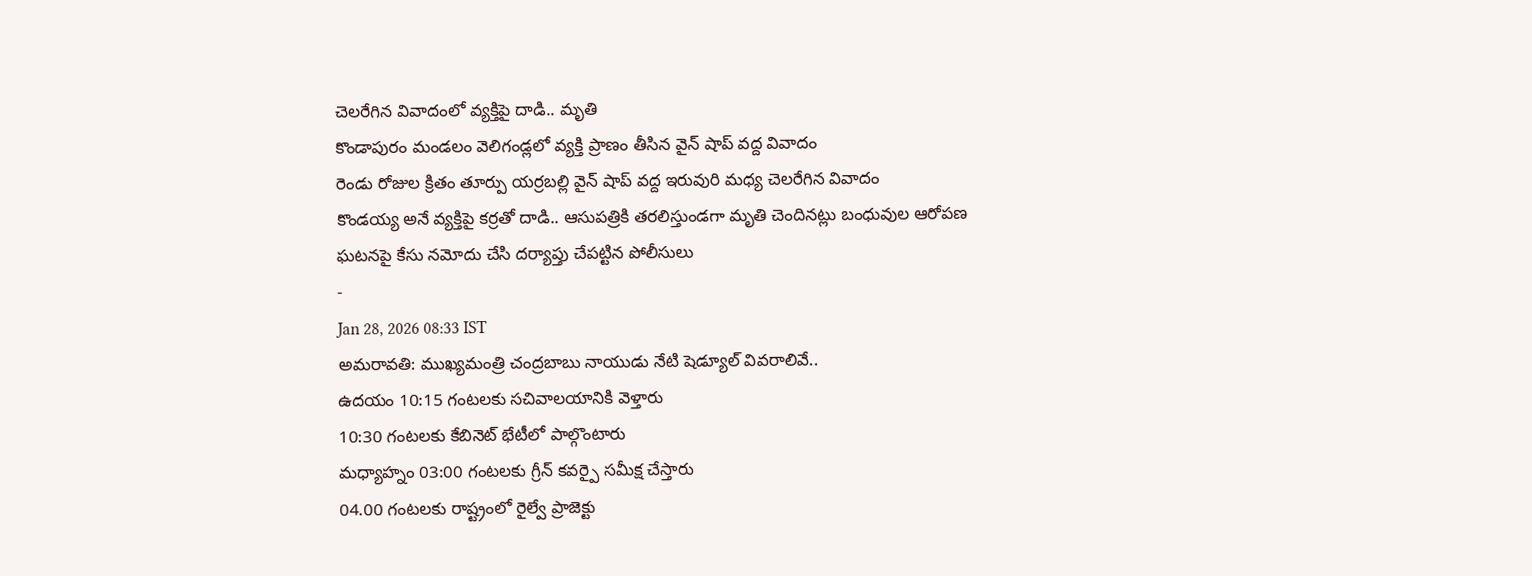చెలరేగిన వివాదంలో వ్యక్తిపై దాడి.. మృతి
కొండాపురం మండలం వెలిగండ్లలో వ్యక్తి ప్రాణం తీసిన వైన్ షాప్ వద్ద వివాదం
రెండు రోజుల క్రితం తూర్పు యర్రబల్లి వైన్ షాప్ వద్ద ఇరువురి మధ్య చెలరేగిన వివాదం
కొండయ్య అనే వ్యక్తిపై కర్రతో దాడి.. ఆసుపత్రికి తరలిస్తుండగా మృతి చెందినట్లు బంధువుల ఆరోపణ
ఘటనపై కేసు నమోదు చేసి దర్యాప్తు చేపట్టిన పోలీసులు
-
Jan 28, 2026 08:33 IST
అమరావతి: ముఖ్యమంత్రి చంద్రబాబు నాయుడు నేటి షెడ్యూల్ వివరాలివే..
ఉదయం 10:15 గంటలకు సచివాలయానికి వెళ్తారు
10:30 గంటలకు కేబినెట్ భేటీలో పాల్గొంటారు
మధ్యాహ్నం 03:00 గంటలకు గ్రీన్ కవర్పై సమీక్ష చేస్తారు
04.00 గంటలకు రాష్ట్రంలో రైల్వే ప్రాజెక్టు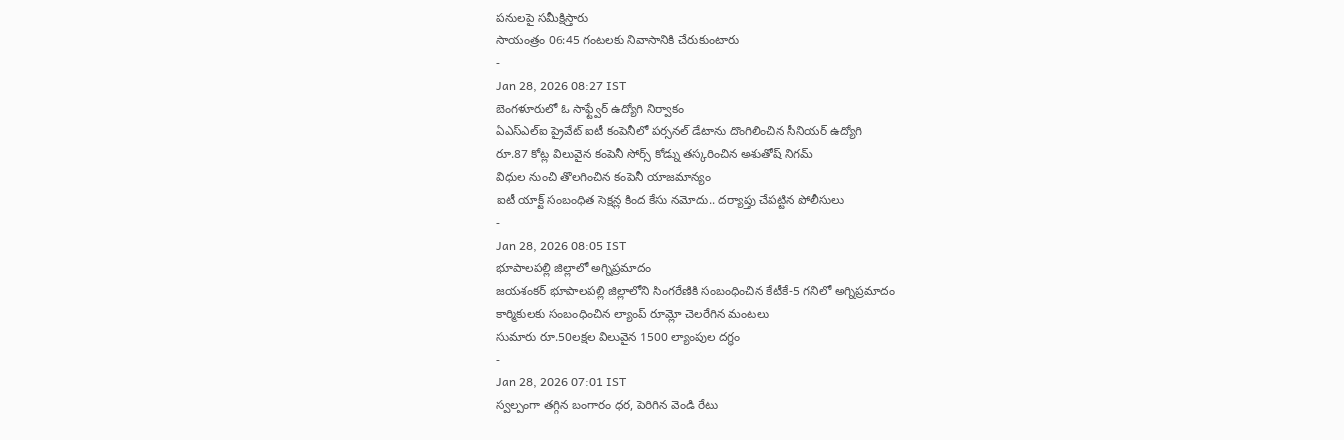పనులపై సమీక్షిస్తారు
సాయంత్రం 06:45 గంటలకు నివాసానికి చేరుకుంటారు
-
Jan 28, 2026 08:27 IST
బెంగళూరులో ఓ సాఫ్ట్వేర్ ఉద్యోగి నిర్వాకం
ఏఎస్ఎల్ఐ ప్రైవేట్ ఐటీ కంపెనీలో పర్సనల్ డేటాను దొంగిలించిన సీనియర్ ఉద్యోగి
రూ.87 కోట్ల విలువైన కంపెనీ సోర్స్ కోడ్ను తస్కరించిన అశుతోష్ నిగమ్
విధుల నుంచి తొలగించిన కంపెనీ యాజమాన్యం
ఐటీ యాక్ట్ సంబంధిత సెక్షన్ల కింద కేసు నమోదు.. దర్యాప్తు చేపట్టిన పోలీసులు
-
Jan 28, 2026 08:05 IST
భూపాలపల్లి జిల్లాలో అగ్నిప్రమాదం
జయశంకర్ భూపాలపల్లి జిల్లాలోని సింగరేణికి సంబంధించిన కేటీకే-5 గనిలో అగ్నిప్రమాదం
కార్మికులకు సంబంధించిన ల్యాంప్ రూమ్లో చెలరేగిన మంటలు
సుమారు రూ.50లక్షల విలువైన 1500 ల్యాంపుల దగ్ధం
-
Jan 28, 2026 07:01 IST
స్వల్పంగా తగ్గిన బంగారం ధర, పెరిగిన వెండి రేటు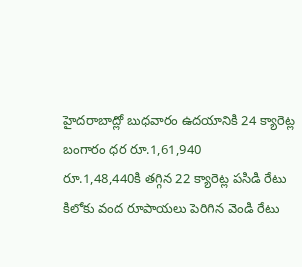హైదరాబాద్లో బుధవారం ఉదయానికి 24 క్యారెట్ల బంగారం ధర రూ.1,61,940
రూ.1,48,440కి తగ్గిన 22 క్యారెట్ల పసిడి రేటు
కిలోకు వంద రూపాయలు పెరిగిన వెండి రేటు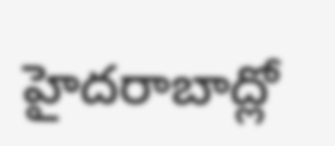హైదరాబాద్లో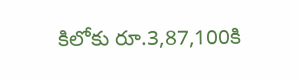కిలోకు రూ.3,87,100కి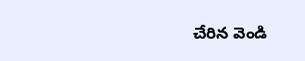చేరిన వెండి